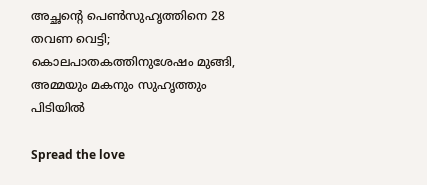അച്ഛന്റെ പെൺസുഹൃത്തിനെ 28 തവണ വെട്ടി; കൊലപാതകത്തിനുശേഷം മുങ്ങി, അമ്മയും മകനും സുഹൃത്തും പിടിയിൽ

Spread the love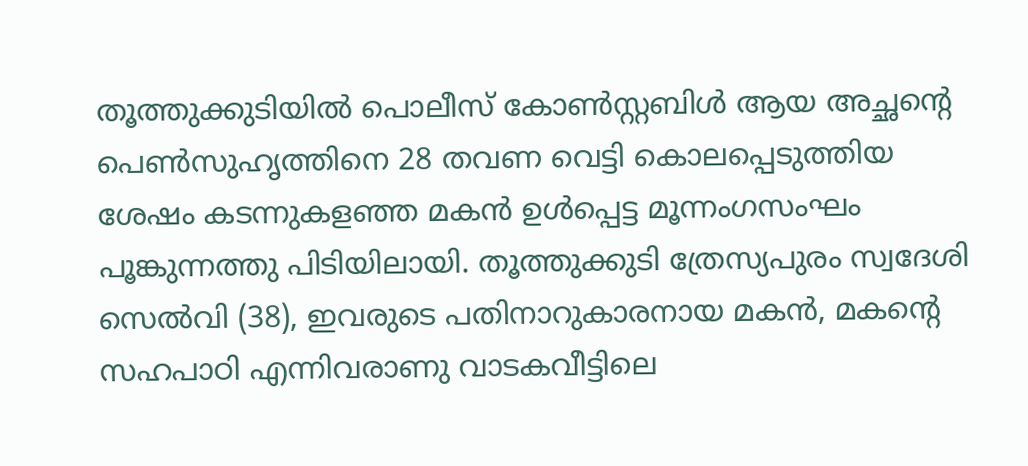തൂത്തുക്കുടിയിൽ പൊലീസ് കോൺസ്റ്റബിൾ ആയ അച്ഛന്റെ പെൺസുഹൃത്തിനെ 28 തവണ ‌വെട്ടി കൊലപ്പെടുത്തിയ ശേഷം കടന്നുകളഞ്ഞ മകൻ ഉൾപ്പെട്ട മൂന്നംഗസംഘം പൂങ്കുന്നത്തു പിടിയിലായി. തൂത്തുക്കുടി ത്രേസ്യപുരം സ്വദേശി സെൽവി (38), ഇവരുടെ പതിനാറുക‍ാരനായ മകൻ, മകന്റെ സഹപാഠി എന്നിവരാണു വാടകവീട്ടിലെ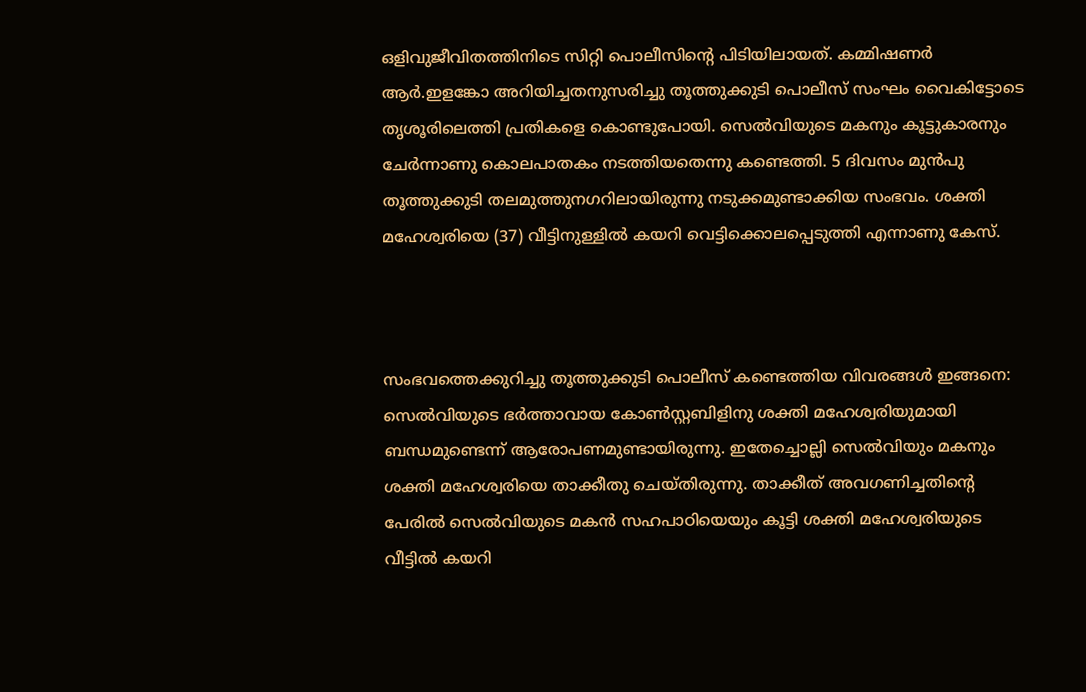ഒളിവുജീവിതത്തിനിടെ സിറ്റി പൊലീസിന്റെ പിടിയിലായത്. കമ്മിഷണർ ആർ.ഇളങ്കോ അറിയിച്ചതനുസരിച്ചു തൂത്തുക്കുടി പൊലീസ് സംഘം വൈകിട്ടോടെ തൃശൂരിലെത്തി പ്രതികളെ കൊണ്ടുപോയി. സെൽവിയുടെ മകനും കൂട്ടുകാരനും ചേർന്നാണു കൊലപാതകം നടത്തിയതെന്നു കണ്ടെത്തി. 5 ദിവസം മുൻപു തൂത്തുക്കുടി തലമുത്തുനഗറിലായിരുന്നു നടുക്കമുണ്ടാക്കിയ സംഭവം. ശക്തി മഹേശ്വരിയെ (37) വീട്ടിനുള്ളിൽ കയറി വെട്ടിക്കൊലപ്പെടുത്തി എന്നാണു കേസ്.



സംഭവത്തെക്കുറിച്ചു തൂത്തുക്കുടി പൊലീസ് കണ്ടെത്തിയ വിവരങ്ങൾ ഇങ്ങനെ: സെൽവിയുടെ ഭർത്താവായ കോൺസ്റ്റബിളിനു ശക്തി മഹേശ്വരിയുമായി ബന്ധമുണ്ടെന്ന് ആരോപണമുണ്ടായിരുന്നു. ഇതേച്ചൊല്ലി സെൽവിയും മകനും ശക്തി മഹേശ്വരിയെ താക്കീതു ചെയ്തിരുന്നു. താക്കീത് അവഗണിച്ചതിന്റെ പേരിൽ സെൽവിയുടെ മകൻ സഹപാഠിയെയും കൂട്ടി ശക്തി മഹേശ്വരിയ‍ുടെ വീട്ടിൽ കയറി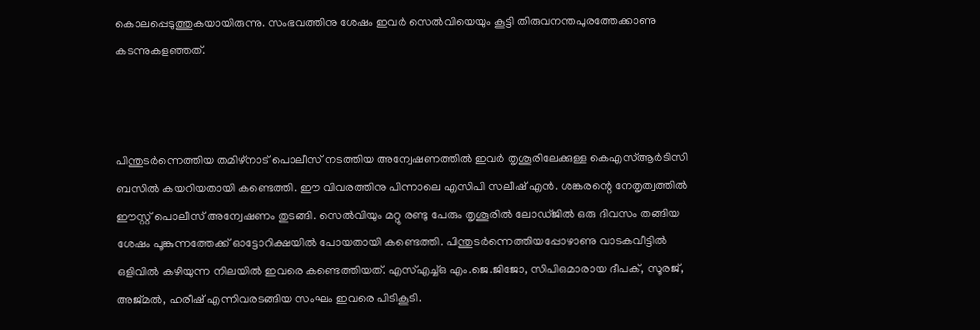കൊലപ്പെടുത്തുകയായിരുന്നു. സംഭവത്തിനു ശേഷം ഇവർ സെൽവിയെയും കൂട്ടി തിരുവനന്തപുരത്തേക്കാണു കടന്നുകളഞ്ഞത്.



പിന്തുടർന്നെത്തിയ തമിഴ്നാട് പൊലീസ് നടത്തിയ അന്വേഷണത്തിൽ ഇവർ തൃശൂരിലേക്കുള്ള കെഎസ്ആർടിസി ബസിൽ കയറിയതായി കണ്ടെത്തി. ഈ വിവരത്തിനു പിന്നാലെ എസിപി സലീഷ് എൻ. ശങ്കരന്റെ നേതൃത്വത്തിൽ ഈസ്റ്റ് പൊലീസ് അന്വേഷണം തുടങ്ങി. സെൽവിയും മറ്റു രണ്ടു പേരും തൃശൂരിൽ ലോഡ്ജിൽ ഒരു ദിവസം തങ്ങിയ ശേഷം പൂങ്കുന്നത്തേക്ക് ഓട്ടോറിക്ഷയിൽ പോയതായി കണ്ടെത്തി. പിന്തുടർന്നെത്തിയപ്പോഴാണു വാടകവീട്ടിൽ ഒളിവിൽ കഴിയുന്ന നിലയിൽ ഇവരെ കണ്ടെത്തിയത്. എസ്എച്ച്ഒ എം.ജെ.ജിജോ, സിപിഒമാരായ ദീപക്, സൂരജ്, അജ്മൽ, ഹരീഷ് എന്നിവരടങ്ങിയ സംഘം ഇവരെ പിടികൂടി.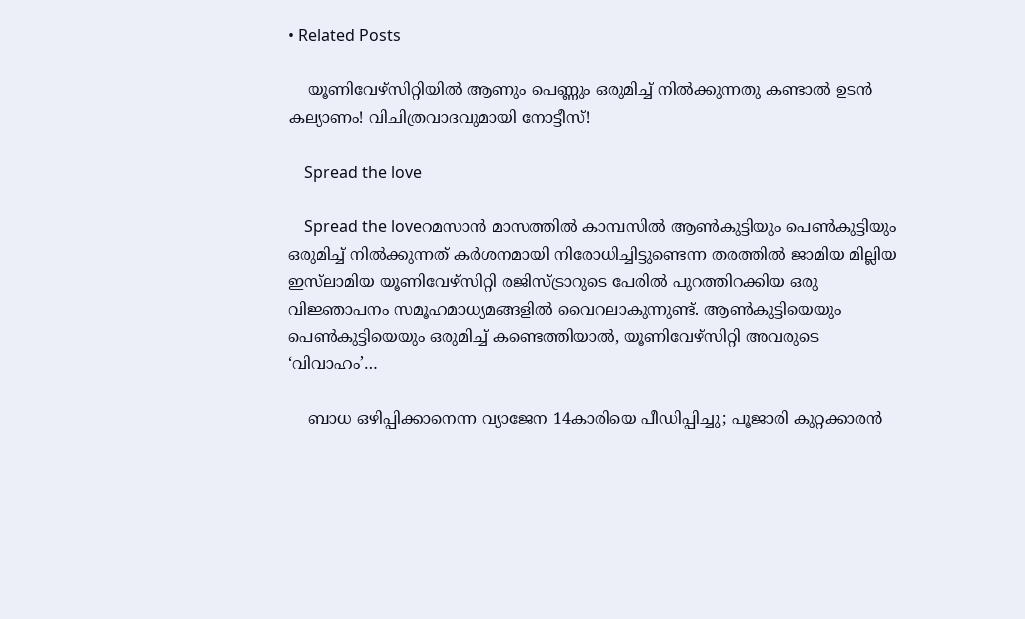• Related Posts

    യൂണിവേഴ്‌സിറ്റിയിൽ ആണും പെണ്ണും ഒരുമിച്ച് നിൽക്കുന്നതു കണ്ടാൽ ഉടൻ കല്യാണം! വിചിത്രവാദവുമായി നോട്ടീസ്!

    Spread the love

    Spread the loveറമസാൻ മാസത്തിൽ കാമ്പസിൽ ആൺകുട്ടിയും പെൺകുട്ടിയും ഒരുമിച്ച് നിൽക്കുന്നത് കർശനമായി നിരോധിച്ചിട്ടുണ്ടെന്ന തരത്തിൽ ജാമിയ മില്ലിയ ഇസ്‌ലാമിയ യൂണിവേഴ്സിറ്റി രജിസ്ട്രാറുടെ പേരിൽ പുറത്തിറക്കിയ ഒരു വിജ്ഞാപനം സമൂഹമാധ്യമങ്ങളിൽ വൈറലാകുന്നുണ്ട്. ആൺകുട്ടിയെയും പെൺകുട്ടിയെയും ഒരുമിച്ച് കണ്ടെത്തിയാൽ, യൂണിവേഴ്സിറ്റി അവരുടെ ‘വിവാഹം’…

    ബാധ ഒഴിപ്പിക്കാനെന്ന വ്യാജേന 14കാരിയെ പീഡിപ്പിച്ചു; പൂജാരി കുറ്റക്കാരൻ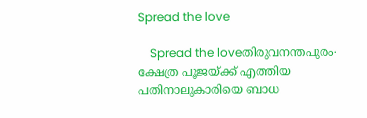Spread the love

    Spread the loveതിരുവനന്തപുരം∙ ക്ഷേത്ര പൂജയ്ക്ക് എത്തിയ പതിനാലുകാരിയെ ബാധ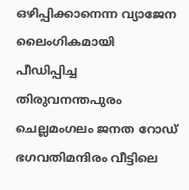ഒഴിപ്പിക്കാനെന്ന വ്യാജേന ലൈംഗികമായി പീഡിപ്പിച്ച തിരുവനന്തപുരം ചെല്ലമംഗലം ജനത റോഡ് ഭഗവതിമന്ദിരം വീട്ടിലെ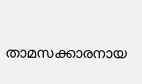താമസക്കാരനായ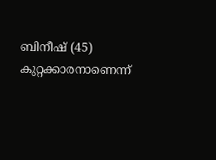ബിനീഷ് (45) കുറ്റക്കാരനാണെന്ന്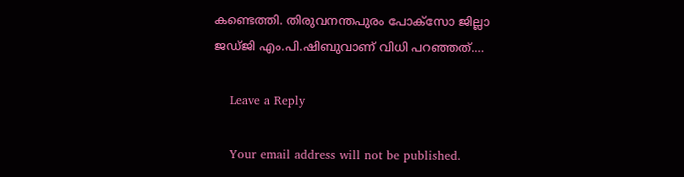കണ്ടെത്തി. തിരുവനന്തപുരം പോക്സോ ജില്ലാ ജഡ്‌ജി എം.പി.ഷിബുവാണ് വിധി പറഞ്ഞത്.…

    Leave a Reply

    Your email address will not be published.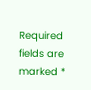Required fields are marked *